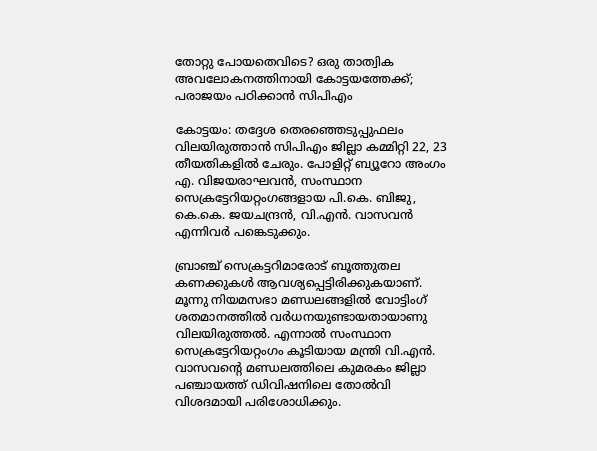തോറ്റു പോയതെവിടെ? ഒരു താത്വിക അവലോകനത്തിനായി കോട്ടയത്തേക്ക്; പരാജ‍യം പഠിക്കാൻ സിപിഎം

കോട്ടയം: തദ്ദേശ തെരഞ്ഞെടുപ്പുഫലം വിലയിരുത്താന്‍ സിപിഎം ജില്ലാ കമ്മിറ്റി 22, 23 തീയതികളില്‍ ചേരും. പോളിറ്റ് ബ്യൂറോ അംഗം എ. വിജയരാഘവന്‍, സംസ്ഥാന സെക്രട്ടേറിയറ്റംഗങ്ങളായ പി.കെ. ബിജു, കെ.കെ. ജയചന്ദ്രന്‍, വി.എന്‍. വാസവന്‍ എന്നിവര്‍ പങ്കെടുക്കും.

ബ്രാഞ്ച് സെക്രട്ടറിമാരോട് ബൂത്തുതല കണക്കുകള്‍ ആവശ്യപ്പെട്ടിരിക്കുകയാണ്. മൂന്നു നിയമസഭാ മണ്ഡലങ്ങളില്‍ വോട്ടിംഗ് ശതമാനത്തില്‍ വര്‍ധനയുണ്ടായതായാണു വിലയിരുത്തല്‍. എന്നാല്‍ സംസ്ഥാന സെക്രട്ടേറിയറ്റംഗം കൂടിയായ മന്ത്രി വി.എന്‍. വാസവന്‍റെ മണ്ഡലത്തിലെ കുമരകം ജില്ലാ പഞ്ചായത്ത് ഡിവിഷനിലെ തോല്‍വി വിശദമായി പരിശോധിക്കും.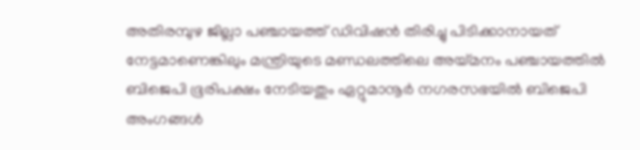അതിരമ്പുഴ ജില്ലാ പഞ്ചായത്ത് ഡിവിഷന്‍ തിരിച്ചു പിടിക്കാനായത് നേട്ടമാണെങ്കിലും മന്ത്രിയുടെ മണ്ഡലത്തിലെ അയ്മനം പഞ്ചായത്തില്‍ ബിജെപി ഭൂരിപക്ഷം നേടിയതും ഏറ്റുമാനൂര്‍ നഗരസഭയില്‍ ബിജെപി അംഗങ്ങള്‍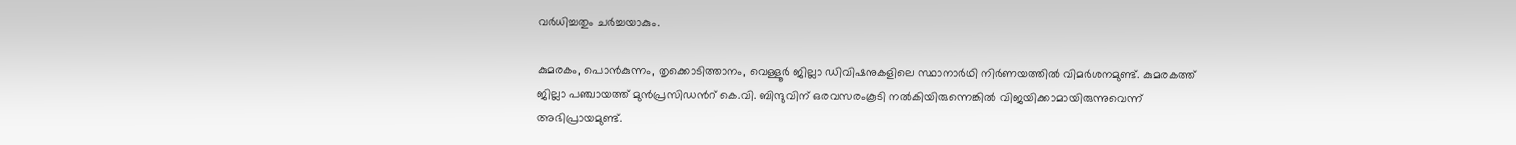വര്‍ധിച്ചതും ചര്‍ച്ചയാകും.

കുമരകം, പൊന്‍കുന്നം, തൃക്കൊടിത്താനം, വെള്ളൂര്‍ ജില്ലാ ഡിവിഷനുകളിലെ സ്ഥാനാര്‍ഥി നിര്‍ണയത്തില്‍ വിമര്‍ശനമുണ്ട്. കുമരകത്ത് ജില്ലാ പഞ്ചായത്ത് മുന്‍പ്രസിഡന്‍റ് കെ.വി. ബിന്ദുവിന് ഒരവസരംകൂടി നല്‍കിയിരുന്നെങ്കില്‍ വിജയിക്കാമായിരുന്നുവെന്ന് അഭിപ്രായമുണ്ട്.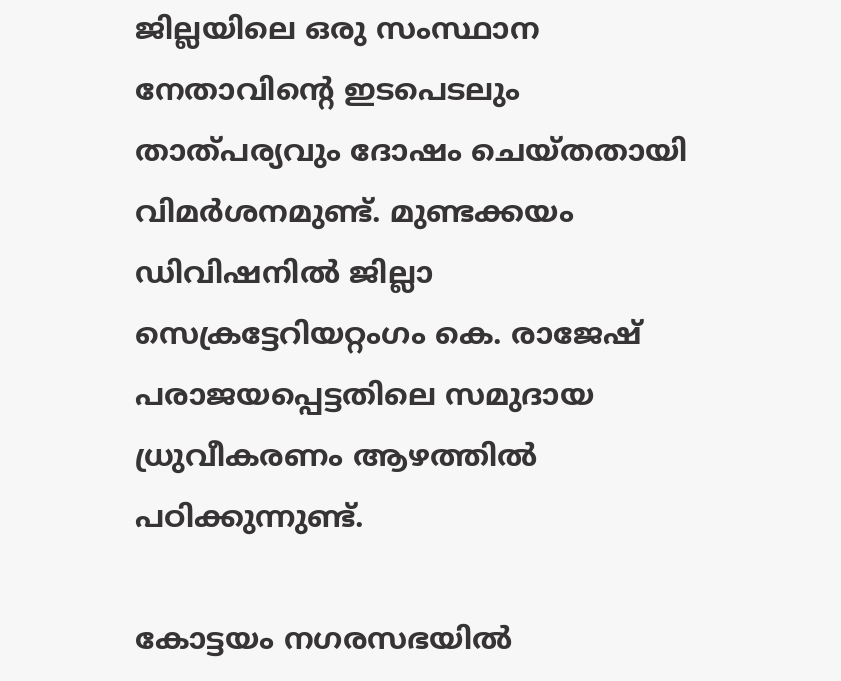ജില്ലയിലെ ഒരു സംസ്ഥാന നേതാവിന്‍റെ ഇടപെടലും താത്പര്യവും ദോഷം ചെയ്തതായി വിമര്‍ശനമുണ്ട്. മുണ്ടക്കയം ഡിവിഷനില്‍ ജില്ലാ സെക്രട്ടേറിയറ്റംഗം കെ. രാജേഷ് പരാജയപ്പെട്ടതിലെ സമുദായ ധ്രുവീകരണം ആഴത്തില്‍ പഠിക്കുന്നുണ്ട്.

കോട്ടയം നഗരസഭയില്‍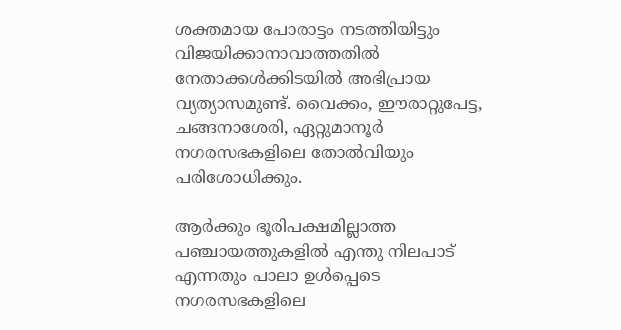ശക്തമായ പോരാട്ടം നടത്തിയിട്ടും വിജയിക്കാനാവാത്തതില്‍ നേതാക്കള്‍ക്കിടയില്‍ അഭിപ്രായ വ്യത്യാസമുണ്ട്. വൈക്കം, ഈരാറ്റുപേട്ട, ചങ്ങനാശേരി, ഏറ്റുമാനൂര്‍ നഗരസഭകളിലെ തോല്‍വിയും പരിശോധിക്കും.

ആര്‍ക്കും ഭൂരിപക്ഷമില്ലാത്ത പഞ്ചായത്തുകളില്‍ എന്തു നിലപാട് എന്നതും പാലാ ഉള്‍പ്പെടെ നഗരസഭകളിലെ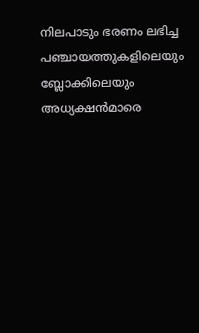നിലപാടും ഭരണം ലഭിച്ച പഞ്ചായത്തുകളിലെയും ബ്ലോക്കിലെയും അധ്യക്ഷന്‍മാരെ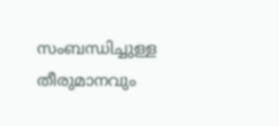സംബന്ധിച്ചുള്ള തീരുമാനവും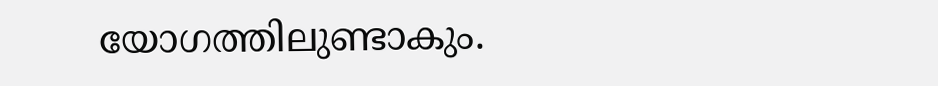യോഗത്തിലുണ്ടാകും.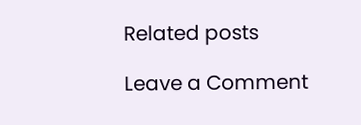Related posts

Leave a Comment